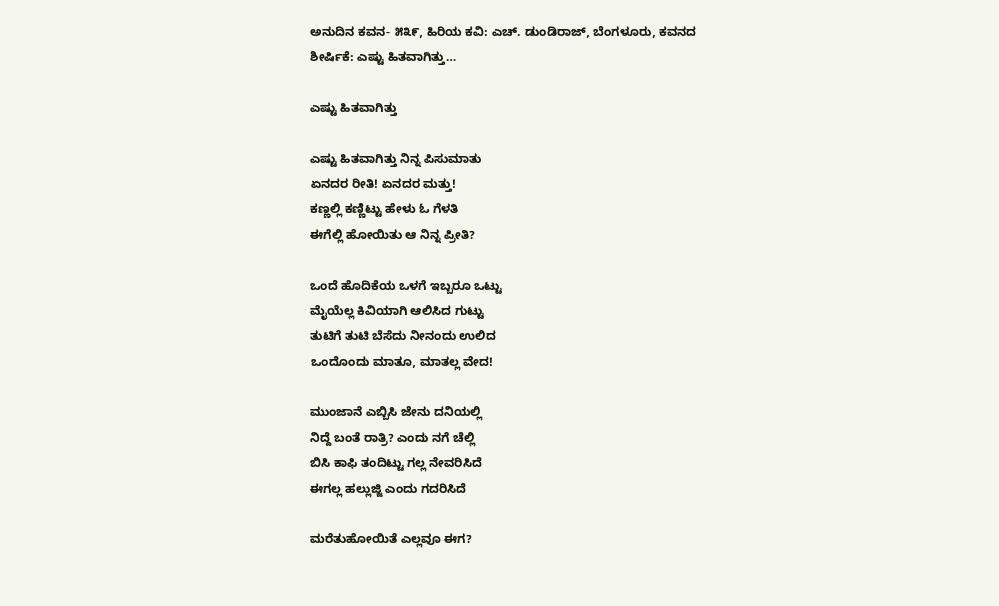ಅನುದಿನ‌ ಕವನ- ೫೩೯, ಹಿರಿಯ ಕವಿ: ಎಚ್. ಡುಂಡಿರಾಜ್, ಬೆಂಗಳೂರು, ಕವನದ ಶೀರ್ಷಿಕೆ: ಎಷ್ಟು ಹಿತವಾಗಿತ್ತು…

ಎಷ್ಟು ಹಿತವಾಗಿತ್ತು

ಎಷ್ಟು ಹಿತವಾಗಿತ್ತು ನಿನ್ನ ಪಿಸುಮಾತು
ಏನದರ ರೀತಿ! ಏನದರ ಮತ್ತು!
ಕಣ್ಣಲ್ಲಿ ಕಣ್ಣಿಟ್ಟು ಹೇಳು ಓ ಗೆಳತಿ
ಈಗೆಲ್ಲಿ ಹೋಯಿತು ಆ ನಿನ್ನ ಪ್ರೀತಿ?

ಒಂದೆ ಹೊದಿಕೆಯ ಒಳಗೆ ಇಬ್ಬರೂ ಒಟ್ಟು
ಮೈಯೆಲ್ಲ ಕಿವಿಯಾಗಿ ಆಲಿಸಿದ ಗುಟ್ಟು
ತುಟಿಗೆ ತುಟಿ ಬೆಸೆದು ನೀನಂದು ಉಲಿದ
ಒಂದೊಂದು ಮಾತೂ, ಮಾತಲ್ಲ ವೇದ!

ಮುಂಜಾನೆ ಎಬ್ಬಿಸಿ ಜೇನು ದನಿಯಲ್ಲಿ
ನಿದ್ದೆ ಬಂತೆ ರಾತ್ರಿ? ಎಂದು ನಗೆ ಚೆಲ್ಲಿ
ಬಿಸಿ ಕಾಫಿ ತಂದಿಟ್ಟು ಗಲ್ಲ ನೇವರಿಸಿದೆ
ಈಗಲ್ಲ ಹಲ್ಲುಜ್ಜಿ ಎಂದು ಗದರಿಸಿದೆ

ಮರೆತುಹೋಯಿತೆ ಎಲ್ಲವೂ ಈಗ?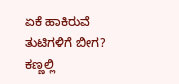ಏಕೆ ಹಾಕಿರುವೆ ತುಟಿಗಳಿಗೆ ಬೀಗ?
ಕಣ್ಣಲ್ಲಿ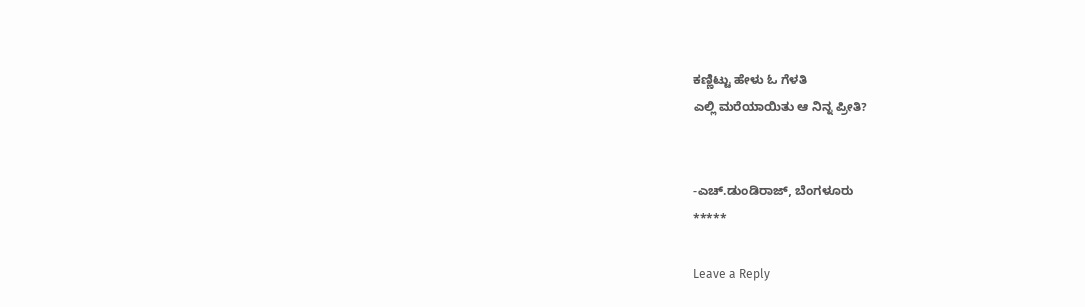ಕಣ್ಣಿಟ್ಟು ಹೇಳು ಓ ಗೆಳತಿ
ಎಲ್ಲಿ ಮರೆಯಾಯಿತು ಆ ನಿನ್ನ ಪ್ರೀತಿ?


-ಎಚ್.ಡುಂಡಿರಾಜ್, ಬೆಂಗಳೂರು
*****

Leave a Reply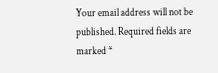Your email address will not be published. Required fields are marked *